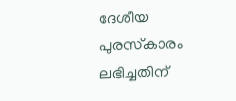ദേശീയ പുരസ്‌കാരം ലഭിച്ചതിന്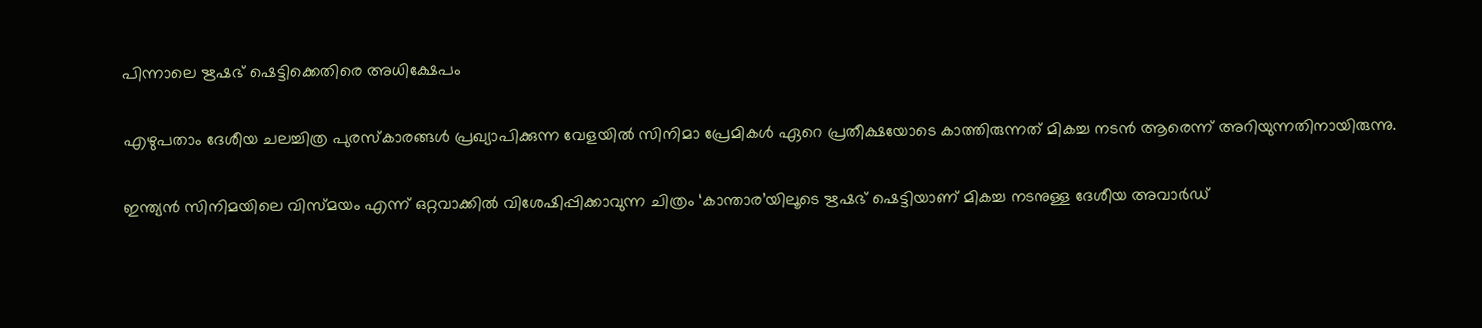പിന്നാലെ ഋഷഭ് ഷെട്ടിക്കെതിരെ അധിക്ഷേപം

എഴുപതാം ദേശീയ ചലച്ചിത്ര പുരസ്കാരങ്ങള്‍ പ്രഖ്യാപിക്കുന്ന വേളയില്‍ സിനിമാ പ്രേമികള്‍ ഏറെ പ്രതീക്ഷയോടെ കാത്തിരുന്നത് മികച്ച നടൻ ആരെന്ന് അറിയുന്നതിനായിരുന്നു.

ഇന്ത്യൻ സിനിമയിലെ വിസ്മയം എന്ന് ഒറ്റവാക്കില്‍ വിശേഷിപ്പിക്കാവുന്ന ചിത്രം ‘കാന്താര’യിലൂടെ ഋഷഭ് ഷെട്ടിയാണ് മികച്ച നടനുള്ള ദേശീയ അവാർഡ്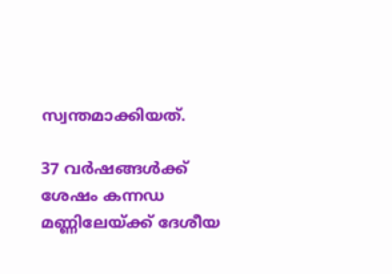സ്വന്തമാക്കിയത്.

37 വർഷങ്ങള്‍ക്ക് ശേഷം കന്നഡ മണ്ണിലേയ്‌ക്ക് ദേശീയ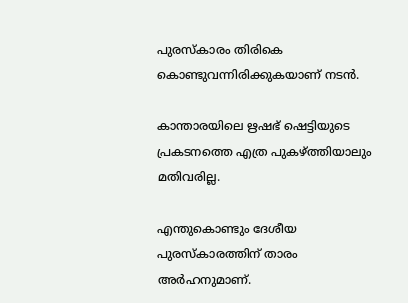പുരസ്കാരം തിരികെ കൊണ്ടുവന്നിരിക്കുകയാണ് നടൻ.

കാന്താരയിലെ ഋഷഭ് ഷെട്ടിയുടെ പ്രകടനത്തെ എത്ര പുകഴ്‌ത്തിയാലും മതിവരില്ല.

എന്തുകൊണ്ടും ദേശീയ പുരസ്കാരത്തിന് താരം അർഹനുമാണ്.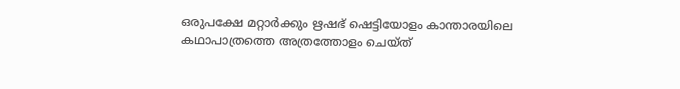ഒരുപക്ഷേ മറ്റാർക്കും ഋഷഭ് ഷെട്ടിയോളം കാന്താരയിലെ കഥാപാത്രത്തെ അത്രത്തോളം ചെയ്ത്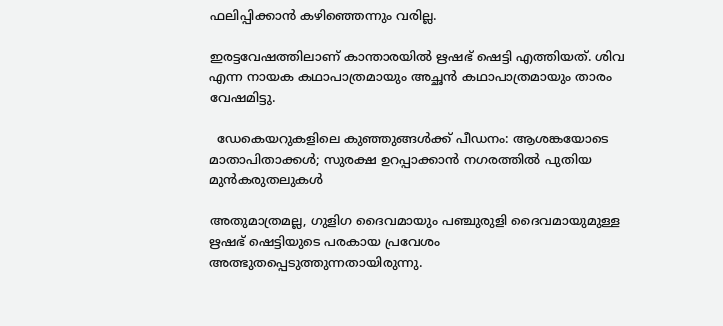ഫലിപ്പിക്കാൻ കഴിഞ്ഞെന്നും വരില്ല.

ഇരട്ടവേഷത്തിലാണ് കാന്താരയില്‍ ഋഷഭ് ഷെട്ടി എത്തിയത്. ശിവ എന്ന നായക കഥാപാത്രമായും അച്ഛൻ കഥാപാത്രമായും താരം വേഷമിട്ടു.

  ഡേകെയറുകളിലെ കുഞ്ഞുങ്ങൾക്ക് പീഡനം: ആശങ്കയോടെ മാതാപിതാക്കൾ; സുരക്ഷ ഉറപ്പാക്കാൻ നഗരത്തിൽ പുതിയ മുൻകരുതലുകൾ

അതുമാത്രമല്ല, ഗുളിഗ ദൈവമായും പഞ്ചുരുളി ദൈവമായുമുള്ള ഋഷഭ് ഷെട്ടിയുടെ പരകായ പ്രവേശം അത്ഭുതപ്പെടുത്തുന്നതായിരുന്നു.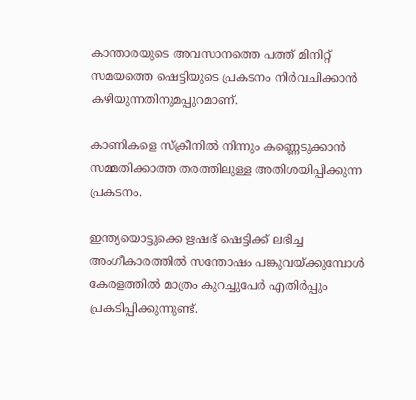കാന്താരയുടെ അവസാനത്തെ പത്ത് മിനിറ്റ് സമയത്തെ ഷെട്ടിയുടെ പ്രകടനം നിർവചിക്കാൻ കഴിയുന്നതിനുമപ്പുറമാണ്.

കാണികളെ സ്ക്രീനില്‍ നിന്നും കണ്ണെടുക്കാൻ സമ്മതിക്കാത്ത തരത്തിലുള്ള അതിശയിപ്പിക്കുന്ന പ്രകടനം.

ഇന്ത്യയൊട്ടുക്കെ ഋഷഭ് ഷെട്ടിക്ക് ലഭിച്ച അംഗീകാരത്തില്‍ സന്തോഷം പങ്കുവയ്‌ക്കുമ്പോള്‍ കേരളത്തില്‍ മാത്രം കുറച്ചുപേർ എതിർപ്പും പ്രകടിപ്പിക്കുന്നുണ്ട്.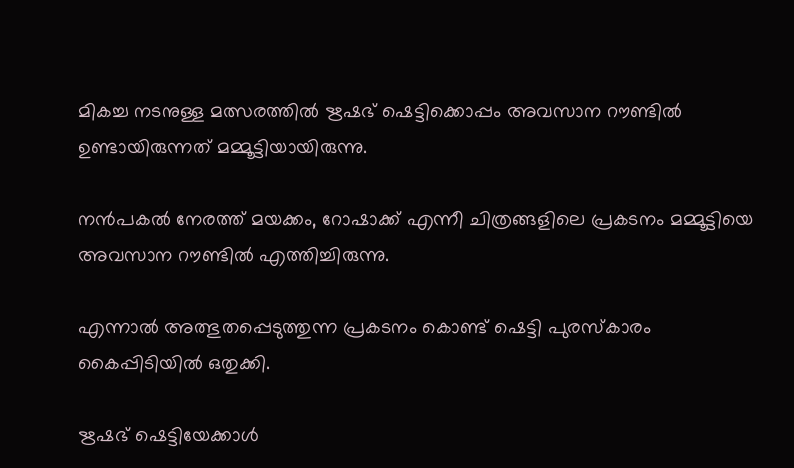മികച്ച നടനുള്ള മത്സരത്തില്‍ ഋഷഭ് ഷെട്ടിക്കൊപ്പം അവസാന റൗണ്ടില്‍ ഉണ്ടായിരുന്നത് മമ്മൂട്ടിയായിരുന്നു.

നൻപകല്‍ നേരത്ത് മയക്കം, റോഷാക്ക് എന്നീ ചിത്രങ്ങളിലെ പ്രകടനം മമ്മൂട്ടിയെ അവസാന റൗണ്ടില്‍ എത്തിച്ചിരുന്നു.

എന്നാല്‍ അത്ഭുതപ്പെടുത്തുന്ന പ്രകടനം കൊണ്ട് ഷെട്ടി പുരസ്കാരം കൈപ്പിടിയില്‍ ഒതുക്കി.

ഋഷഭ് ഷെട്ടിയേക്കാള്‍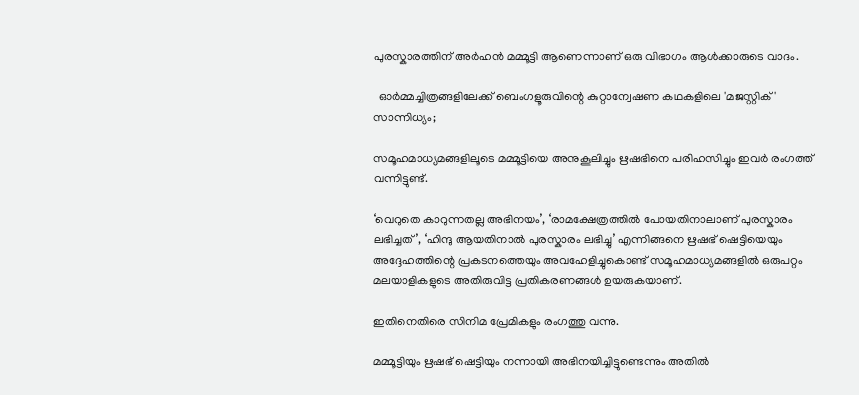പുരസ്കാരത്തിന് അർഹൻ മമ്മൂട്ടി ആണെന്നാണ് ഒരു വിഭാഗം ആള്‍ക്കാരുടെ വാദം.

  ഓർമ്മച്ചിത്രങ്ങളിലേക്ക് ബെംഗളൂരുവിന്റെ കുറ്റാന്വേഷണ കഥകളിലെ 'മജസ്റ്റിക്' സാന്നിധ്യം;

സമൂഹമാധ്യമങ്ങളിലൂടെ മമ്മൂട്ടിയെ അനുകൂലിച്ചും ഋഷഭിനെ പരിഹസിച്ചും ഇവർ രംഗത്ത് വന്നിട്ടുണ്ട്.

‘വെറുതെ കാറുന്നതല്ല അഭിനയം’, ‘രാമക്ഷേത്രത്തില്‍ പോയതിനാലാണ് പുരസ്കാരം ലഭിച്ചത്’, ‘ഹിന്ദു ആയതിനാല്‍ പുരസ്കാരം ലഭിച്ചു’ എന്നിങ്ങനെ ഋഷഭ് ഷെട്ടിയെയും അദ്ദേഹത്തിന്റെ പ്രകടനത്തെയും അവഹേളിച്ചുകൊണ്ട് സമൂഹമാധ്യമങ്ങളില്‍ ഒരുപറ്റം മലയാളികളുടെ അതിരുവിട്ട പ്രതികരണങ്ങള്‍ ഉയരുകയാണ്.

ഇതിനെതിരെ സിനിമ പ്രേമികളും രംഗത്തു വന്നു.

മമ്മൂട്ടിയും ഋഷഭ് ഷെട്ടിയും നന്നായി അഭിനയിച്ചിട്ടുണ്ടെന്നും അതില്‍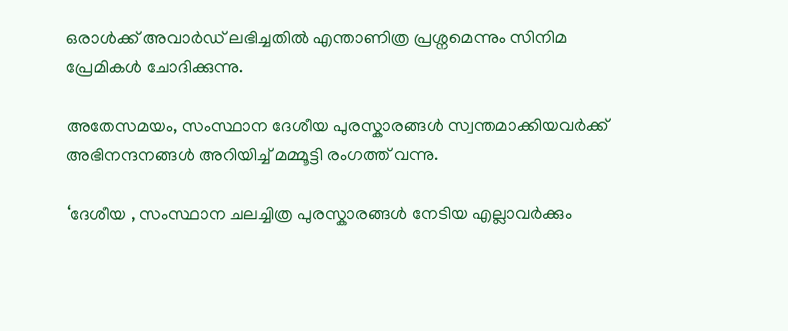ഒരാള്‍ക്ക് അവാർഡ് ലഭിച്ചതില്‍ എന്താണിത്ര പ്രശ്നമെന്നും സിനിമ പ്രേമികള്‍ ചോദിക്കുന്നു.

അതേസമയം, സംസ്ഥാന ദേശീയ പുരസ്കാരങ്ങള്‍ സ്വന്തമാക്കിയവർക്ക് അഭിനന്ദനങ്ങള്‍ അറിയിച്ച്‌ മമ്മൂട്ടി രംഗത്ത് വന്നു.

‘ദേശീയ , സംസ്ഥാന ചലച്ചിത്ര പുരസ്കാരങ്ങള്‍ നേടിയ എല്ലാവർക്കും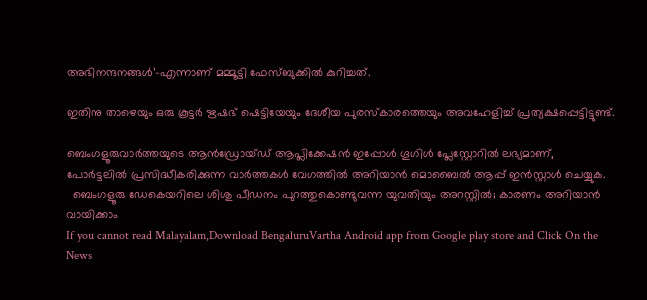അഭിനന്ദനങ്ങള്‍’-എന്നാണ് മമ്മൂട്ടി ഫേസ്ബുക്കില്‍ കുറിച്ചത്.

ഇതിനു താഴെയും ഒരു കൂട്ടർ ഋഷഭ് ഷെട്ടിയേയും ദേശീയ പുരസ്കാരത്തെയും അവഹേളിച്ച്‌ പ്രത്യക്ഷപ്പെട്ടിട്ടുണ്ട്.

ബെംഗളൂരുവാർത്തയുടെ ആൻഡ്രോയ്ഡ് ആപ്ലിക്കേഷൻ ഇപ്പോൾ ഗൂഗിൾ പ്ലേസ്റ്റോറിൽ ലഭ്യമാണ്, പോർട്ടലിൽ പ്രസിദ്ധീകരിക്കുന്ന വാർത്തകൾ വേഗത്തിൽ അറിയാൻ മൊബൈൽ ആപ്പ് ഇൻസ്റ്റാൾ ചെയ്യുക.
  ബെംഗളൂരു ഡേകെയറിലെ ശിശു പീഡനം പുറത്തുകൊണ്ടുവന്ന യുവതിയും അറസ്റ്റിൽ; കാരണം അറിയാൻ വായിക്കാം
If you cannot read Malayalam,Download BengaluruVartha Android app from Google play store and Click On the News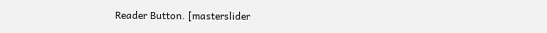Reader Button. [masterslider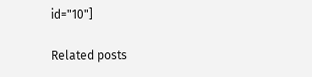id="10"]

Related posts